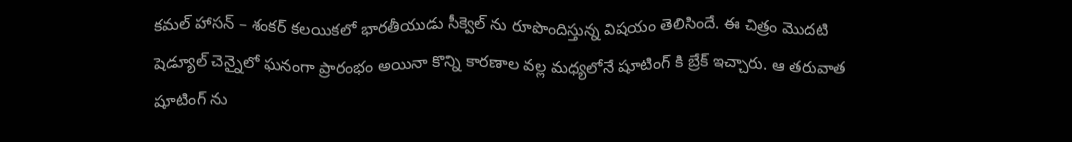కమల్ హాసన్ – శంకర్ కలయికలో భారతీయుడు సీక్వెల్ ను రూపొందిస్తున్న విషయం తెలిసిందే. ఈ చిత్రం మొదటి షెడ్యూల్ చెన్నైలో ఘనంగా ప్రారంభం అయినా కొన్ని కారణాల వల్ల మధ్యలోనే షూటింగ్ కి బ్రేక్ ఇచ్చారు. ఆ తరువాత షూటింగ్ ను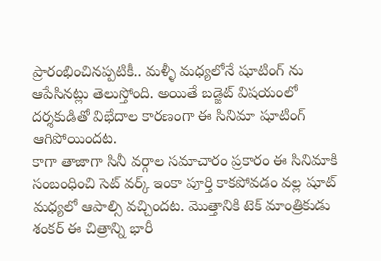ప్రారంభించినప్పటికీ.. మళ్ళీ మధ్యలోనే షూటింగ్ ను ఆపేసినట్లు తెలుస్తోంది. అయితే బడ్జెట్ విషయంలో దర్శకుడితో విభేదాల కారణంగా ఈ సినిమా షూటింగ్ ఆగిపోయిందట.
కాగా తాజాగా సినీ వర్గాల సమాచారం ప్రకారం ఈ సినిమాకి సంబంధించి సెట్ వర్క్ ఇంకా పూర్తి కాకపోవడం వల్ల షూట్ మధ్యలో ఆపాల్సి వచ్చిందట. మొత్తానికి టెక్ మాంత్రికుడు శంకర్ ఈ చిత్రాన్ని భారీ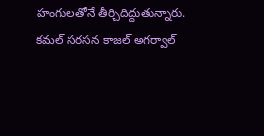హంగులతోనే తీర్చిదిద్దుతున్నారు.
కమల్ సరసన కాజల్ అగర్వాల్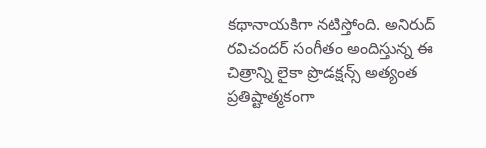కథానాయకిగా నటిస్తోంది. అనిరుద్ రవిచందర్ సంగీతం అందిస్తున్న ఈ చిత్రాన్ని లైకా ప్రొడక్షన్స్ అత్యంత ప్రతిష్టాత్మకంగా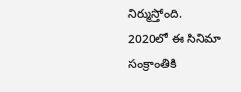నిర్ముస్తోంది. 2020లో ఈ సినిమా సంక్రాంతికి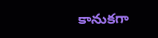కానుకగా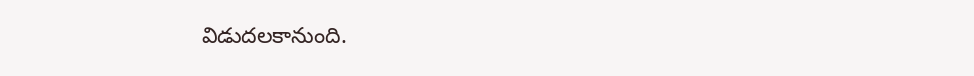విడుదలకానుంది.